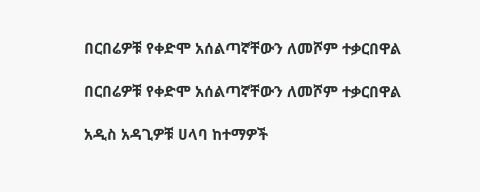በርበሬዎቹ የቀድሞ አሰልጣኛቸውን ለመሾም ተቃርበዋል

በርበሬዎቹ የቀድሞ አሰልጣኛቸውን ለመሾም ተቃርበዋል

አዲስ አዳጊዎቹ ሀላባ ከተማዎች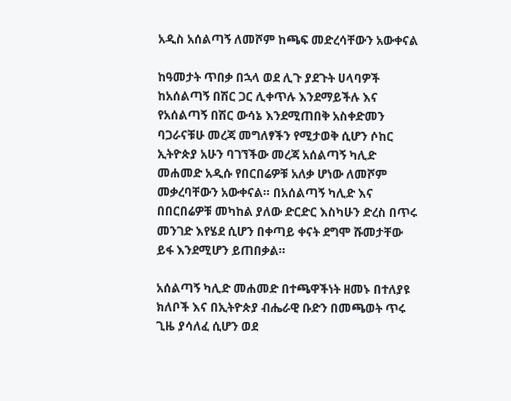አዲስ አሰልጣኝ ለመሾም ከጫፍ መድረሳቸውን አውቀናል

ከዓመታት ጥበቃ በኋላ ወደ ሊጉ ያደጉት ሀላባዎች ከአሰልጣኝ በሽር ጋር ሊቀጥሉ እንደማይችሉ እና የአሰልጣኝ በሽር ውሳኔ እንደሚጠበቅ አስቀድመን ባጋራናቹሁ መረጃ መግለፃችን የሚታወቅ ሲሆን ሶከር ኢትዮጵያ አሁን ባገኘችው መረጃ አሰልጣኝ ካሊድ መሐመድ አዲሱ የበርበሬዎቹ አለቃ ሆነው ለመሾም መቃረባቸውን አውቀናል። በአሰልጣኝ ካሊድ እና በበርበሬዎቹ መካከል ያለው ድርድር እስካሁን ድረስ በጥሩ መንገድ እየሄደ ሲሆን በቀጣይ ቀናት ደግሞ ሹመታቸው ይፋ እንደሚሆን ይጠበቃል።

አሰልጣኝ ካሊድ መሐመድ በተጫዋችነት ዘመኑ በተለያዩ ክለቦች እና በኢትዮጵያ ብሔራዊ ቡድን በመጫወት ጥሩ ጊዜ ያሳለፈ ሲሆን ወደ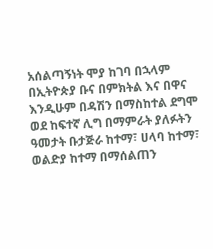አሰልጣኝነት ሞያ ከገባ በኋላም በኢትዮጵያ ቡና በምክትል እና በዋና እንዲሁም በዳሽን በማስከተል ደግሞ ወደ ከፍተኛ ሊግ በማምራት ያለፉትን ዓመታት ቡታጅራ ከተማ፣ ሀላባ ከተማ፣ ወልድያ ከተማ በማሰልጠን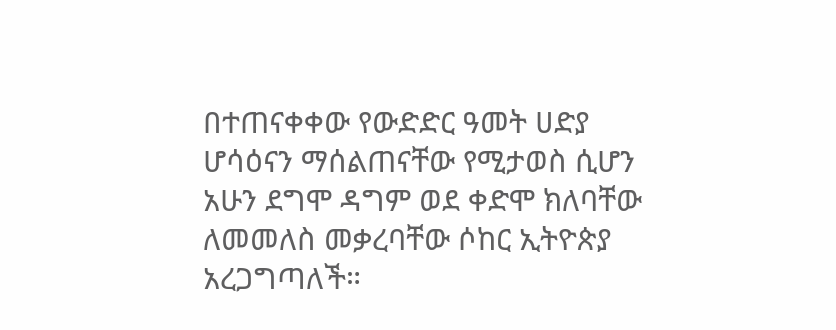በተጠናቀቀው የውድድር ዓመት ሀድያ ሆሳዕናን ማሰልጠናቸው የሚታወስ ሲሆን አሁን ደግሞ ዳግም ወደ ቀድሞ ክለባቸው ለመመለስ መቃረባቸው ሶከር ኢትዮጵያ አረጋግጣለች።